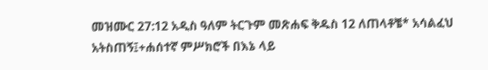መዝሙር 27:12 አዲስ ዓለም ትርጉም መጽሐፍ ቅዱስ 12 ለጠላቶቼ* አሳልፈህ አትስጠኝ፤+ሐሰተኛ ምሥክሮች በእኔ ላይ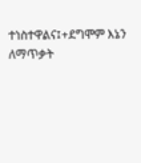ተነስተዋልና፤+ደግሞም እኔን ለማጥቃት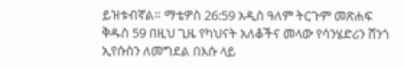ይዝቱብኛል። ማቴዎስ 26:59 አዲስ ዓለም ትርጉም መጽሐፍ ቅዱስ 59 በዚህ ጊዜ የካህናት አለቆችና መላው የሳንሄድሪን ሸንጎ ኢየሱስን ለመግደል በእሱ ላይ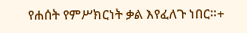የሐሰት የምሥክርነት ቃል እየፈለጉ ነበር።+